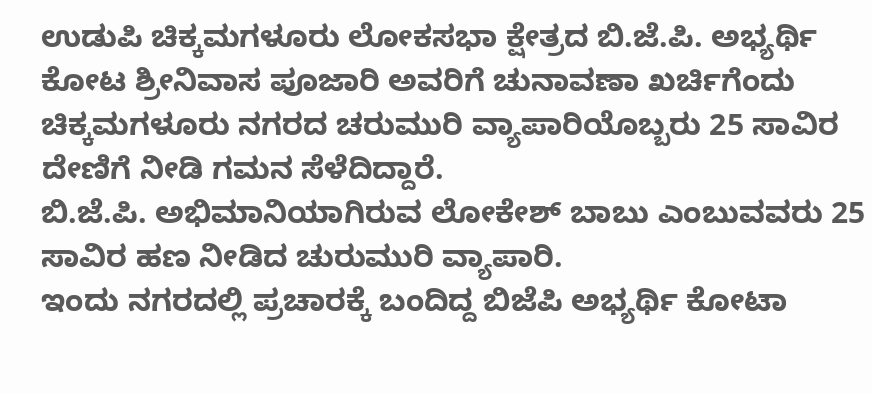ಉಡುಪಿ ಚಿಕ್ಕಮಗಳೂರು ಲೋಕಸಭಾ ಕ್ಷೇತ್ರದ ಬಿ.ಜೆ.ಪಿ. ಅಭ್ಯರ್ಥಿ ಕೋಟ ಶ್ರೀನಿವಾಸ ಪೂಜಾರಿ ಅವರಿಗೆ ಚುನಾವಣಾ ಖರ್ಚಿಗೆಂದು ಚಿಕ್ಕಮಗಳೂರು ನಗರದ ಚರುಮುರಿ ವ್ಯಾಪಾರಿಯೊಬ್ಬರು 25 ಸಾವಿರ ದೇಣಿಗೆ ನೀಡಿ ಗಮನ ಸೆಳೆದಿದ್ದಾರೆ.
ಬಿ.ಜೆ.ಪಿ. ಅಭಿಮಾನಿಯಾಗಿರುವ ಲೋಕೇಶ್ ಬಾಬು ಎಂಬುವವರು 25 ಸಾವಿರ ಹಣ ನೀಡಿದ ಚುರುಮುರಿ ವ್ಯಾಪಾರಿ.
ಇಂದು ನಗರದಲ್ಲಿ ಪ್ರಚಾರಕ್ಕೆ ಬಂದಿದ್ದ ಬಿಜೆಪಿ ಅಭ್ಯರ್ಥಿ ಕೋಟಾ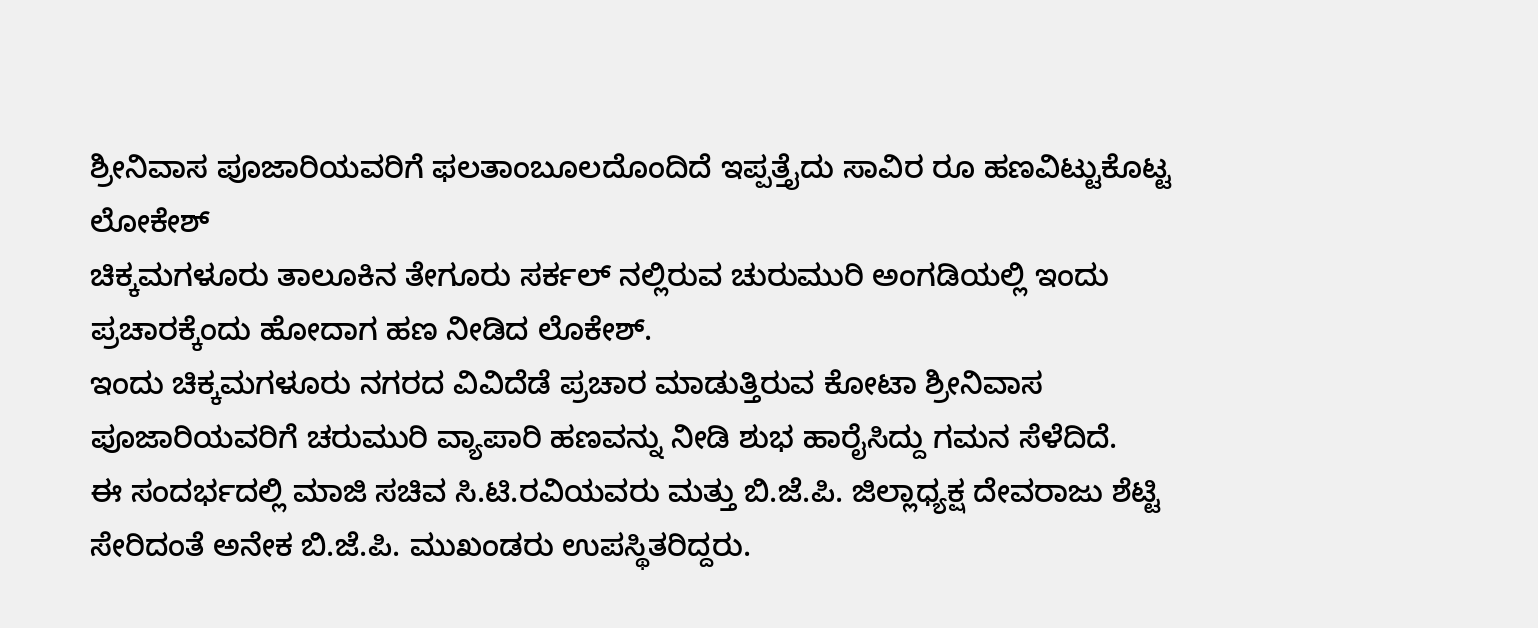ಶ್ರೀನಿವಾಸ ಪೂಜಾರಿಯವರಿಗೆ ಫಲತಾಂಬೂಲದೊಂದಿದೆ ಇಪ್ಪತ್ತೈದು ಸಾವಿರ ರೂ ಹಣವಿಟ್ಟುಕೊಟ್ಟ ಲೋಕೇಶ್
ಚಿಕ್ಕಮಗಳೂರು ತಾಲೂಕಿನ ತೇಗೂರು ಸರ್ಕಲ್ ನಲ್ಲಿರುವ ಚುರುಮುರಿ ಅಂಗಡಿಯಲ್ಲಿ ಇಂದು ಪ್ರಚಾರಕ್ಕೆಂದು ಹೋದಾಗ ಹಣ ನೀಡಿದ ಲೊಕೇಶ್.
ಇಂದು ಚಿಕ್ಕಮಗಳೂರು ನಗರದ ವಿವಿದೆಡೆ ಪ್ರಚಾರ ಮಾಡುತ್ತಿರುವ ಕೋಟಾ ಶ್ರೀನಿವಾಸ ಪೂಜಾರಿಯವರಿಗೆ ಚರುಮುರಿ ವ್ಯಾಪಾರಿ ಹಣವನ್ನು ನೀಡಿ ಶುಭ ಹಾರೈಸಿದ್ದು ಗಮನ ಸೆಳೆದಿದೆ.
ಈ ಸಂದರ್ಭದಲ್ಲಿ ಮಾಜಿ ಸಚಿವ ಸಿ.ಟಿ.ರವಿಯವರು ಮತ್ತು ಬಿ.ಜೆ.ಪಿ. ಜಿಲ್ಲಾಧ್ಯಕ್ಷ ದೇವರಾಜು ಶೆಟ್ಟಿ ಸೇರಿದಂತೆ ಅನೇಕ ಬಿ.ಜೆ.ಪಿ. ಮುಖಂಡರು ಉಪಸ್ಥಿತರಿದ್ದರು.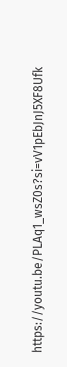https://youtu.be/PLAq1_wsZ0s?si=vV1pEbJnJ5XF8Ufk